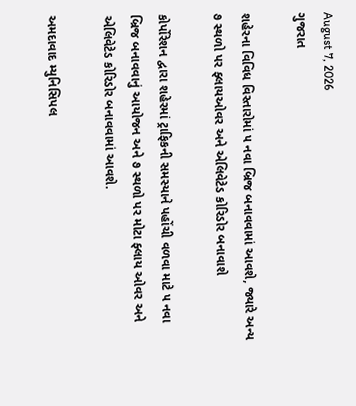August 7, 2026
ગુજરાત

શહેરના વિવિધ વિસ્તારોમાં ૫ નવા બ્રિજ બનાવવામાં આવશે, જ્યારે અન્ય ૭ સ્થળો પર ફ્લાયઓવર અને એલિવેટેડ કોરિડોર બનાવાશે

કોર્પોરેશન દ્વારા શહેરમાં ટ્રાફિકની સમસ્યાને પહોંચી વળવા માટે ૫ નવા બ્રિજ બનાવવાનું આયોજન અને ૭ સ્થળો પર મોટા ફ્લાય ઓવર અને એલિવેટેડ કોરિડોર બનાવવામાં આવશે.

અમદાવાદ મ્યુનિસિપલ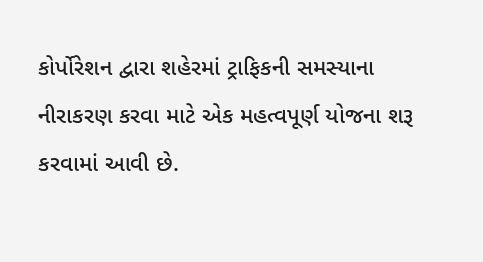કોર્પોરેશન દ્વારા શહેરમાં ટ્રાફિકની સમસ્યાના નીરાકરણ કરવા માટે એક મહત્વપૂર્ણ યોજના શરૂ કરવામાં આવી છે.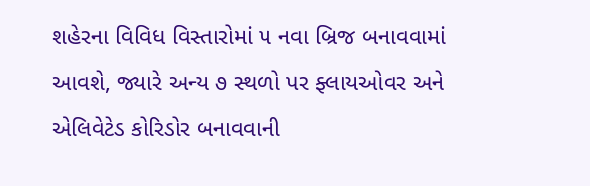શહેરના વિવિધ વિસ્તારોમાં ૫ નવા બ્રિજ બનાવવામાં આવશે, જ્યારે અન્ય ૭ સ્થળો પર ફ્લાયઓવર અને એલિવેટેડ કોરિડોર બનાવવાની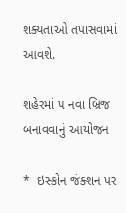શક્યતાઓ તપાસવામાં આવશે.

શહેરમાં ૫ નવા બ્રિજ બનાવવાનું આયોજન

*  ઇસ્કોન જંક્શન પર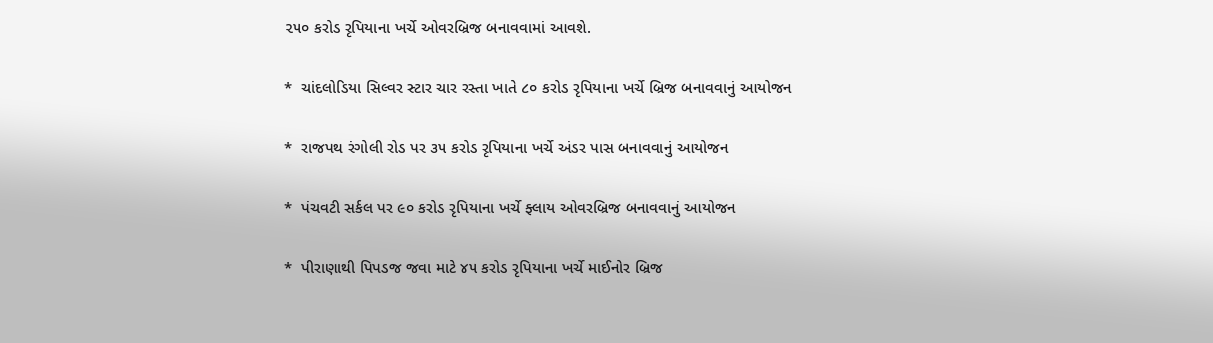૨૫૦ કરોડ રૃપિયાના ખર્ચે ઓવરબ્રિજ બનાવવામાં આવશે.

*  ચાંદલોડિયા સિલ્વર સ્ટાર ચાર રસ્તા ખાતે ૮૦ કરોડ રૃપિયાના ખર્ચે બ્રિજ બનાવવાનું આયોજન

*  રાજપથ રંગોલી રોડ પર ૩૫ કરોડ રૃપિયાના ખર્ચે અંડર પાસ બનાવવાનું આયોજન

*  પંચવટી સર્કલ પર ૯૦ કરોડ રૃપિયાના ખર્ચે ફ્લાય ઓવરબ્રિજ બનાવવાનું આયોજન

*  પીરાણાથી પિપડજ જવા માટે ૪૫ કરોડ રૃપિયાના ખર્ચે માઈનોર બ્રિજ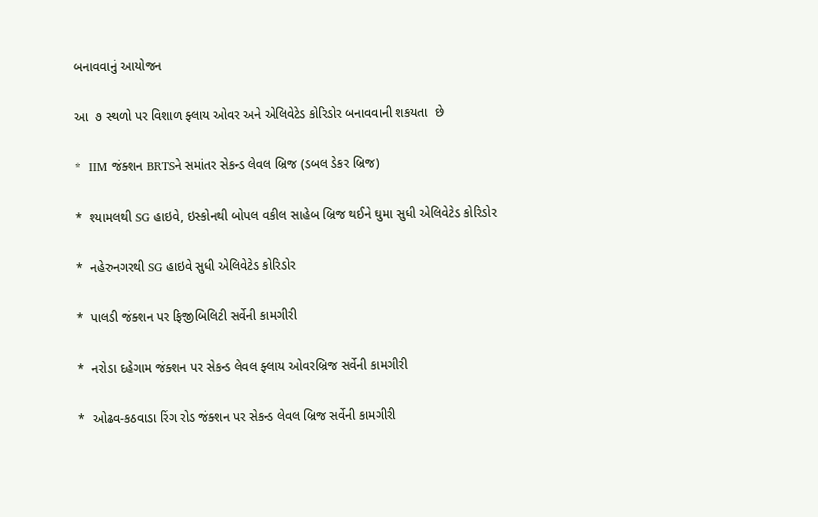બનાવવાનું આયોજન

આ  ૭ સ્થળો પર વિશાળ ફ્લાય ઓવર અને એલિવેટેડ કોરિડોર બનાવવાની શકયતા  છે

*  IIM જંક્શન BRTSને સમાંતર સેકન્ડ લેવલ બ્રિજ (ડબલ ડેકર બ્રિજ)

*  શ્યામલથી SG હાઇવે, ઇસ્કોનથી બોપલ વકીલ સાહેબ બ્રિજ થઈને ઘુમા સુધી એલિવેટેડ કોરિડોર

*  નહેરુનગરથી SG હાઇવે સુધી એલિવેટેડ કોરિડોર

*  પાલડી જંક્શન પર ફિજીબિલિટી સર્વેની કામગીરી

*  નરોડા દહેગામ જંક્શન પર સેકન્ડ લેવલ ફ્લાય ઓવરબ્રિજ સર્વેની કામગીરી

*  ઓઢવ-કઠવાડા રિંગ રોડ જંક્શન પર સેકન્ડ લેવલ બ્રિજ સર્વેની કામગીરી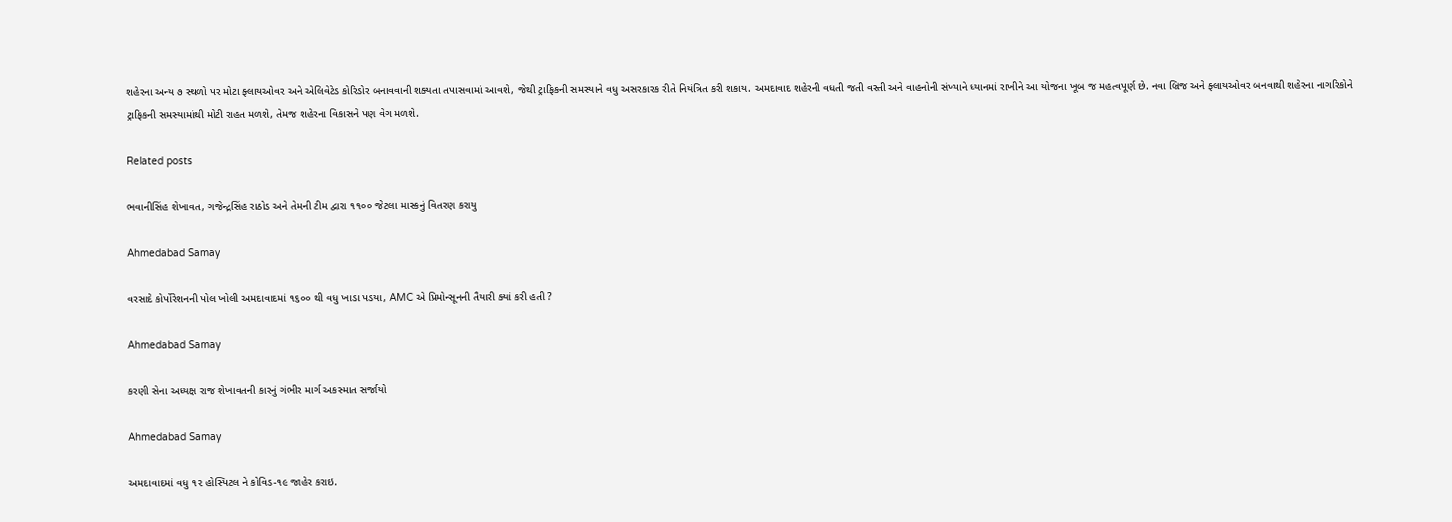શહેરના અન્ય ૭ સ્થળો પર મોટા ફ્લાયઓવર અને એલિવેટેડ કોરિડોર બનાવવાની શક્યતા તપાસવામાં આવશે, જેથી ટ્રાફિકની સમસ્યાને વધુ અસરકારક રીતે નિયંત્રિત કરી શકાય. અમદાવાદ શહેરની વધતી જતી વસ્તી અને વાહનોની સંખ્યાને ધ્યાનમાં રાખીને આ યોજના ખૂબ જ મહત્વપૂર્ણ છે. નવા બ્રિજ અને ફ્લાયઓવર બનવાથી શહેરના નાગરિકોને ટ્રાફિકની સમસ્યામાંથી મોટી રાહત મળશે, તેમજ શહેરના વિકાસને પણ વેગ મળશે.

Related posts

ભવાનીસિંહ શેખાવત, ગજેન્દ્રસિંહ રાઠોડ અને તેમની ટીમ દ્વારા ૧૧૦૦ જેટલા માસ્કનું વિતરણ કરાયુ

Ahmedabad Samay

વરસાદે કોર્પોરેશનની પોલ ખોલી અમદાવાદમાં ૧૬૦૦ થી વધુ ખાડા પડયા, AMC એ પ્રિમોન્સૂનની તૈયારી ક્યાં કરી હતી ?

Ahmedabad Samay

કરણી સેના અધ્યક્ષ રાજ શેખાવતની કારનું ગંભીર માર્ગ અકસ્માત સર્જાયો

Ahmedabad Samay

અમદાવાદમાં વધુ ૧૨ હોસ્પિટલ ને કોવિડ-૧૯ જાહેર કરાઇ.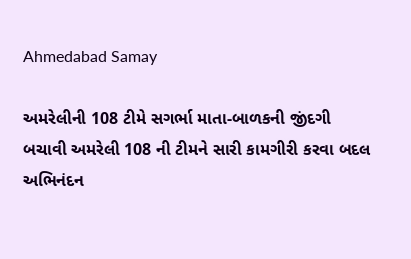Ahmedabad Samay

અમરેલીની 108 ટીમે સગર્ભા માતા-બાળકની જીંદગી બચાવી અમરેલી 108 ની ટીમને સારી કામગીરી કરવા બદલ અભિનંદન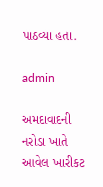પાઠવ્યા હતા.

admin

અમદાવાદની નરોડા ખાતે આવેલ ખારીકટ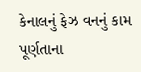કેનાલનું ફેઝ વનનું કામ પૂર્ણતાના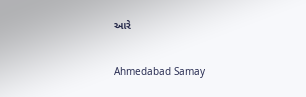આરે

Ahmedabad Samay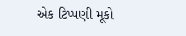એક ટિપ્પણી મૂકો